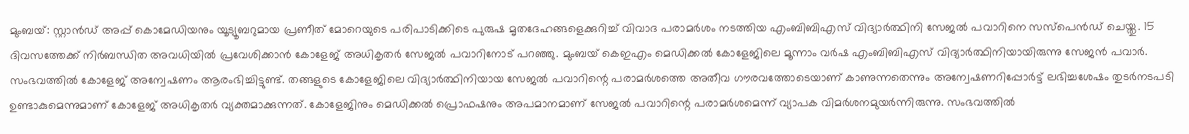മുംബയ്: സ്റ്റാൻഡ് അപ്പ് കൊമേഡിയനും യൂട്യൂബറുമായ പ്രണീത് മോറെയുടെ പരിപാടിക്കിടെ പുരുഷ മൃതദേഹങ്ങളെക്കുറിച്ച് വിവാദ പരാമർശം നടത്തിയ എംബിബിഎസ് വിദ്യാർത്ഥിനി സേജൽ പവാറിനെ സസ്പെൻഡ് ചെയ്തു. 15 ദിവസത്തേക്ക് നിർബന്ധിത അവധിയിൽ പ്രവേശിക്കാൻ കോളേജ് അധികൃതർ സേജൽ പവാറിനോട് പറഞ്ഞു. മുംബയ് കെഇഎം മെഡിക്കൽ കോളേജിലെ മൂന്നാം വർഷ എംബിബിഎസ് വിദ്യാർത്ഥിനിയായിരുന്നു സേജൻ പവാർ.
സംഭവത്തിൽ കോളേജ് അന്വേഷണം ആരംഭിച്ചിട്ടുണ്ട്. തങ്ങളുടെ കോളേജിലെ വിദ്യാർത്ഥിനിയായ സേജൽ പവാറിന്റെ പരാമർശത്തെ അതീവ ഗൗരവത്തോടെയാണ് കാണുന്നതെന്നും അന്വേഷണറിപ്പോർട്ട് ലഭിച്ചശേഷം തുടർനടപടി ഉണ്ടാകുമെന്നുമാണ് കോളേജ് അധികൃതർ വ്യക്തമാക്കുന്നത്. കോളേജിനും മെഡിക്കൽ പ്രൊഫഷനും അപമാനമാണ് സേജൽ പവാറിന്റെ പരാമർശമെന്ന് വ്യാപക വിമർശനമുയർന്നിരുന്നു. സംഭവത്തിൽ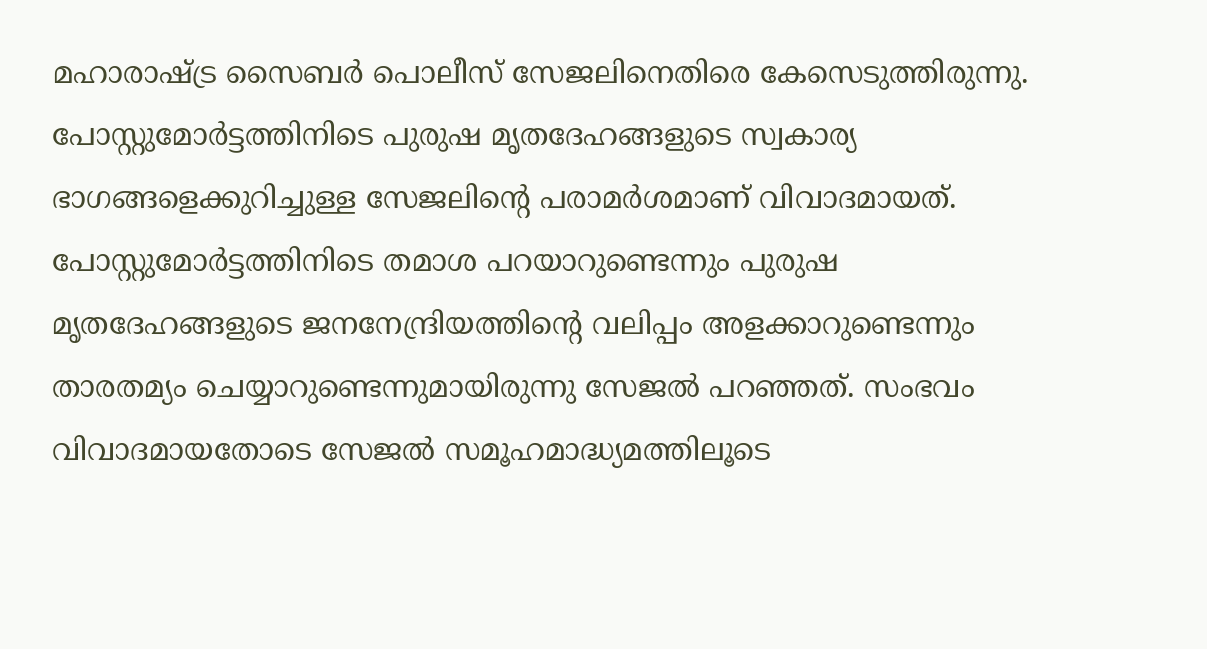മഹാരാഷ്ട്ര സൈബർ പൊലീസ് സേജലിനെതിരെ കേസെടുത്തിരുന്നു.
പോസ്റ്റുമോർട്ടത്തിനിടെ പുരുഷ മൃതദേഹങ്ങളുടെ സ്വകാര്യ ഭാഗങ്ങളെക്കുറിച്ചുള്ള സേജലിന്റെ പരാമർശമാണ് വിവാദമായത്. പോസ്റ്റുമോർട്ടത്തിനിടെ തമാശ പറയാറുണ്ടെന്നും പുരുഷ മൃതദേഹങ്ങളുടെ ജനനേന്ദ്രിയത്തിന്റെ വലിപ്പം അളക്കാറുണ്ടെന്നും താരതമ്യം ചെയ്യാറുണ്ടെന്നുമായിരുന്നു സേജൽ പറഞ്ഞത്. സംഭവം വിവാദമായതോടെ സേജൽ സമൂഹമാദ്ധ്യമത്തിലൂടെ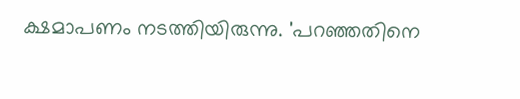ക്ഷമാപണം നടത്തിയിരുന്നു. 'പറഞ്ഞതിനെ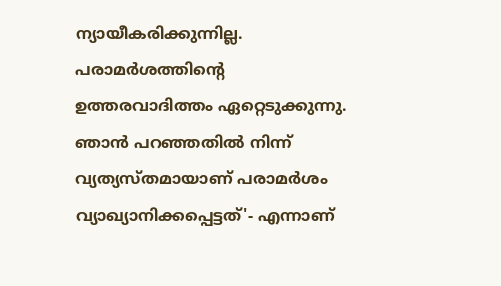ന്യായീകരിക്കുന്നില്ല. പരാമർശത്തിന്റെ ഉത്തരവാദിത്തം ഏറ്റെടുക്കുന്നു. ഞാൻ പറഞ്ഞതിൽ നിന്ന് വ്യത്യസ്തമായാണ് പരാമർശം വ്യാഖ്യാനിക്കപ്പെട്ടത്'- എന്നാണ്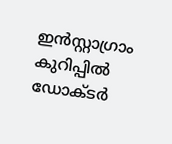ഇൻസ്റ്റാഗ്രാം കുറിപ്പിൽ ഡോക്ടർ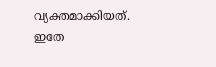വ്യക്തമാക്കിയത്.
ഇതേ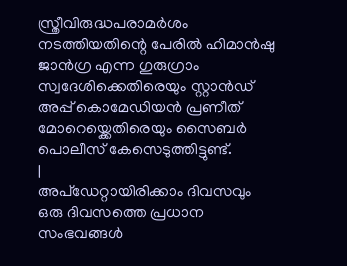സ്ത്രീവിരുദ്ധപരാമർശം നടത്തിയതിന്റെ പേരിൽ ഹിമാൻഷു ജാൻഗ്ര എന്ന ഗുരുഗ്രാം സ്വദേശിക്കെതിരെയും സ്റ്റാൻഡ് അപ്പ് കൊമേഡിയൻ പ്രണീത് മോറെയ്ക്കെതിരെയും സൈബർ പൊലീസ് കേസെടുത്തിട്ടുണ്ട്.
|
അപ്ഡേറ്റായിരിക്കാം ദിവസവും
ഒരു ദിവസത്തെ പ്രധാന സംഭവങ്ങൾ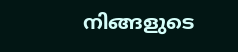നിങ്ങളുടെ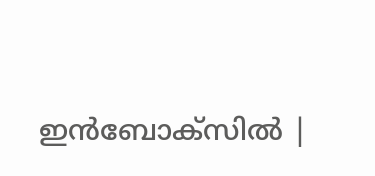ഇൻബോക്സിൽ |